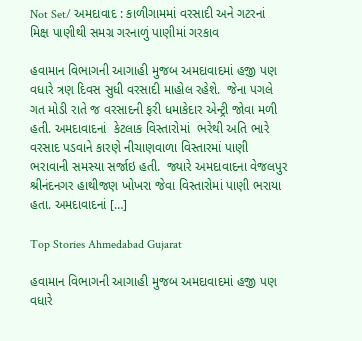Not Set/ અમદાવાદ : કાળીગામમાં વરસાદી અને ગટરનાં મિક્ષ પાણીથી સમગ્ર ગરનાળું પાણીમાં ગરકાવ

હવામાન વિભાગની આગાહી મુજબ અમદાવાદમાં હજી પણ વધારે ત્રણ દિવસ સુધી વરસાદી માહોલ રહેશે.  જેના પગલે ગત મોડી રાતે જ વરસાદની ફરી ધમાકેદાર એન્ટ્રી જોવા મળી હતી. અમદાવાદનાં  કેટલાક વિસ્તારોમાં  ભરેથી અતિ ભારે વરસાદ પડવાને કારણે નીચાણવાળા વિસ્તારમાં પાણી ભરાવાની સમસ્યા સર્જાઇ હતી.  જ્યારે અમદાવાદના વેજલપુર શ્રીનંદનગર હાથીજણ ખોખરા જેવા વિસ્તારોમાં પાણી ભરાયા હતા. અમદાવાદનાં […]

Top Stories Ahmedabad Gujarat

હવામાન વિભાગની આગાહી મુજબ અમદાવાદમાં હજી પણ વધારે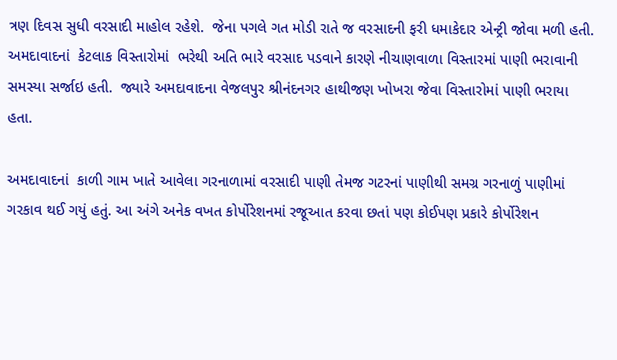ત્રણ દિવસ સુધી વરસાદી માહોલ રહેશે.  જેના પગલે ગત મોડી રાતે જ વરસાદની ફરી ધમાકેદાર એન્ટ્રી જોવા મળી હતી. અમદાવાદનાં  કેટલાક વિસ્તારોમાં  ભરેથી અતિ ભારે વરસાદ પડવાને કારણે નીચાણવાળા વિસ્તારમાં પાણી ભરાવાની સમસ્યા સર્જાઇ હતી.  જ્યારે અમદાવાદના વેજલપુર શ્રીનંદનગર હાથીજણ ખોખરા જેવા વિસ્તારોમાં પાણી ભરાયા હતા.

અમદાવાદનાં  કાળી ગામ ખાતે આવેલા ગરનાળામાં વરસાદી પાણી તેમજ ગટરનાં પાણીથી સમગ્ર ગરનાળું પાણીમાં ગરકાવ થઈ ગયું હતું. આ અંગે અનેક વખત કોર્પોરેશનમાં રજૂઆત કરવા છતાં પણ કોઈપણ પ્રકારે કોર્પોરેશન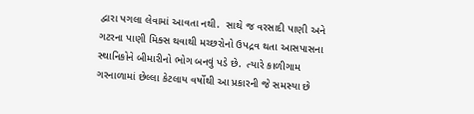દ્વારા પગલા લેવામાં આવતા નથી.  સાથે જ વરસાદી પાણી અને ગટરના પાણી મિક્સ થવાથી મચ્છરોનો ઉપદ્રવ થતા આસપાસના સ્થાનિકોને બીમારીનો ભોગ બનવું પડે છે.  ત્યારે કાળીગામ ગરનાળામાં છેલ્લા કેટલાય વર્ષોથી આ પ્રકારની જે સમસ્યા છે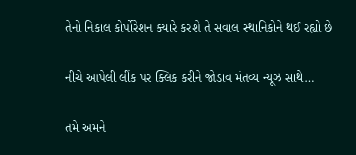તેનો નિકાલ કોર્પોરેશન ક્યારે કરશે તે સવાલ સ્થાનિકોને થઈ રહ્યો છે

નીચે આપેલી લીંક પર ક્લિક કરીને જોડાવ મંતવ્ય ન્યૂઝ સાથે…

તમે અમને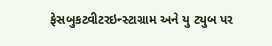ફેસબુકટ્વીટરઇન્સ્ટાગ્રામ અને યુ ટ્યુબ પર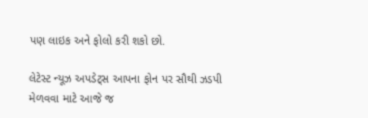પણ લાઇક અને ફોલો કરી શકો છો.

લેટેસ્ટ ન્યૂઝ અપડેટ્સ આપના ફોન પર સૌથી ઝડપી મેળવવા માટે આજે જ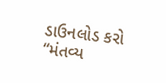ડાઉનલોડ કરો “મંતવ્ય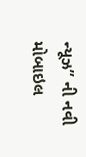ન્યૂઝ” ની નવી મોબાઇલ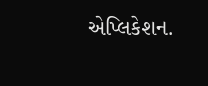એપ્લિકેશન.